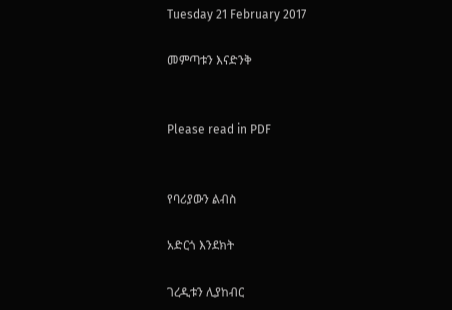Tuesday 21 February 2017

መምጣቱን እናድንቅ


Please read in PDF


የባሪያውን ልብስ

አድርጎ እንደክት

ገረዲቱን ሊያከብር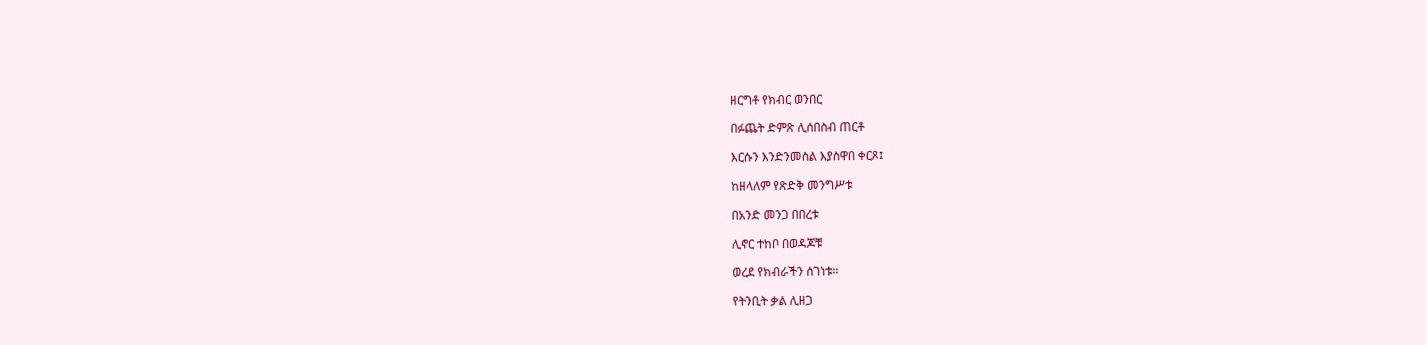ዘርግቶ የክብር ወንበር

በፉጨት ድምጽ ሊሰበስብ ጠርቶ

እርሱን እንድንመስል እያስዋበ ቀርጾ፤

ከዘላለም የጽድቅ መንግሥቱ

በአንድ መንጋ በበረቱ

ሊኖር ተከቦ በወዳጆቹ

ወረደ የክብራችን ሰገነቱ፡፡

የትንቢት ቃል ሊዘጋ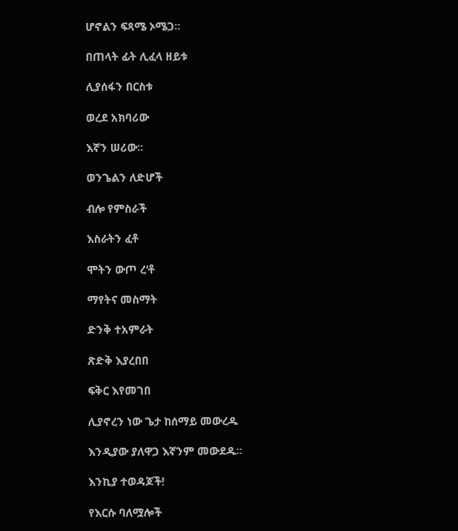ሆኖልን ፍጻሜ ኦሜጋ፡፡

በጠላት ፊት ሊፈላ ዘይቱ

ሊያሰፋን በርስቱ

ወረደ አክባሪው

እኛን ሠሪው፡፡

ወንጌልን ለድሆች

ብሎ የምስራች

እስራትን ፈቶ

ሞትን ውጦ ረ‘ቶ

ማየትና መስማት

ድንቅ ተአምራት

ጽድቅ እያረበበ

ፍቅር እየመገበ

ሊያኖረን ነው ጌታ ከሰማይ መውረዱ

እንዲያው ያለዋጋ እኛንም መውደዱ፡፡

እንኪያ ተወዳጆች!

የእርሱ ባለሟሎች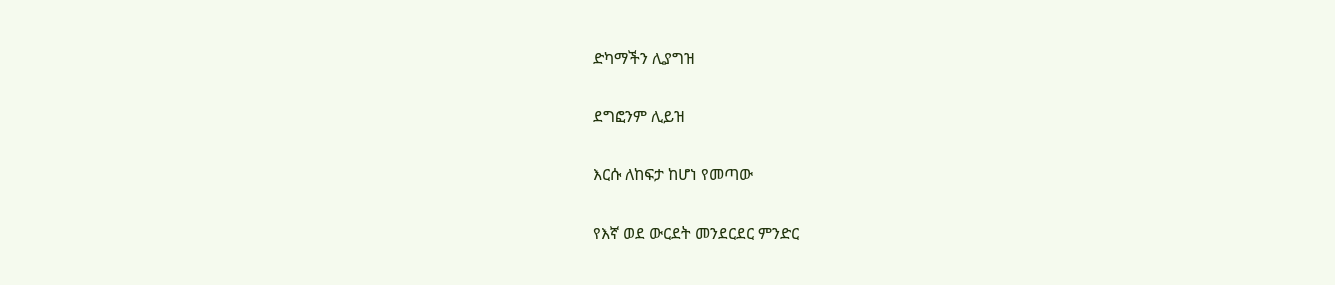ድካማችን ሊያግዝ

ደግፎንም ሊይዝ

እርሱ ለከፍታ ከሆነ የመጣው

የእኛ ወደ ውርደት መንደርደር ምንድር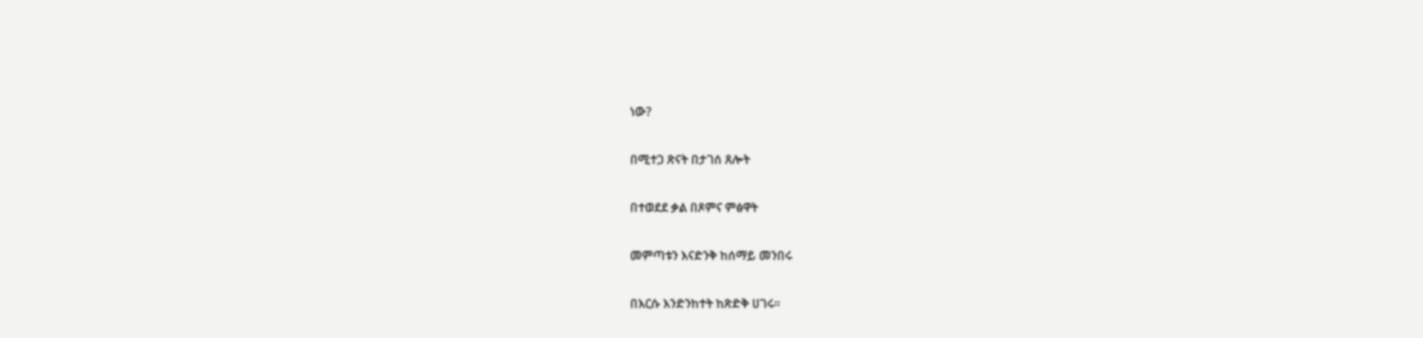ነው?

በሚተጋ ጽናት በታገሰ ጸሎት

በተወደደ ቃል በጾምና ምፅዋት

መምጣቱን እናድንቅ ከሰማይ መንበሩ

በእርሱ እንድንከተት ከጽድቅ ሀገሩ፡፡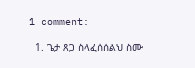1 comment:

  1. ጌታ ጸጋ ስላፈሰሰልህ ስሙ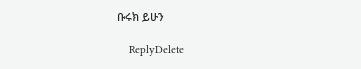ቡሩክ ይሁን

    ReplyDelete